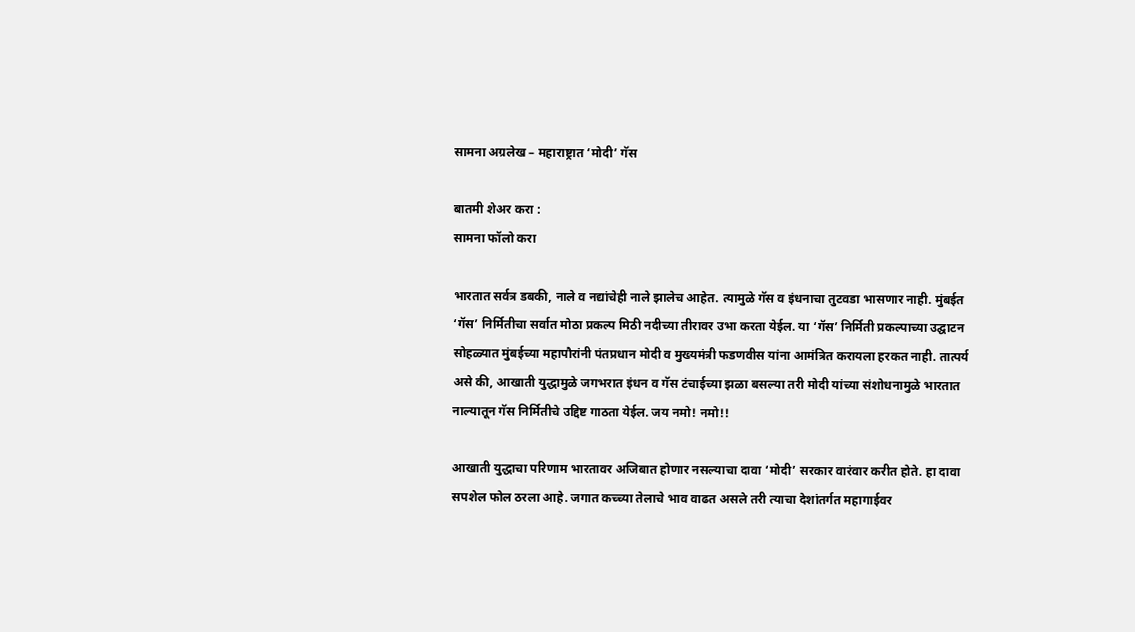सामना अग्रलेख – महाराष्ट्रात ‘मोदी’ गॅस

बातमी शेअर करा :
सामना फॉलो करा

भारतात सर्वत्र डबकी, नाले व नद्यांचेही नाले झालेच आहेत. त्यामुळे गॅस व इंधनाचा तुटवडा भासणार नाही. मुंबईत ‘गॅस’ निर्मितीचा सर्वात मोठा प्रकल्प मिठी नदीच्या तीरावर उभा करता येईल. या ‘गॅस’ निर्मिती प्रकल्पाच्या उद्घाटन सोहळ्यात मुंबईच्या महापौरांनी पंतप्रधान मोदी व मुख्यमंत्री फडणवीस यांना आमंत्रित करायला हरकत नाही. तात्पर्य असे की, आखाती युद्धामुळे जगभरात इंधन व गॅस टंचाईच्या झळा बसल्या तरी मोदी यांच्या संशोधनामुळे भारतात नाल्यातून गॅस निर्मितीचे उद्दिष्ट गाठता येईल. जय नमो! नमो!!

आखाती युद्धाचा परिणाम भारतावर अजिबात होणार नसल्याचा दावा ‘मोदी’ सरकार वारंवार करीत होते. हा दावा सपशेल फोल ठरला आहे. जगात कच्च्या तेलाचे भाव वाढत असले तरी त्याचा देशांतर्गत महागाईवर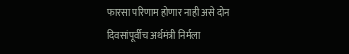फारसा परिणाम होणार नाही असे दोन दिवसांपूर्वीच अर्थमंत्री निर्मला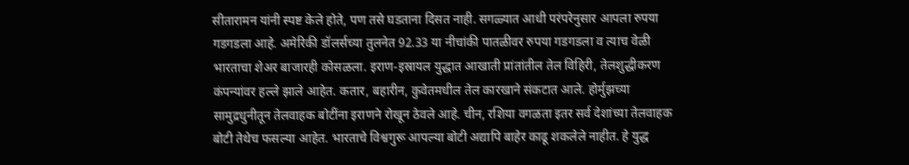सीतारामन यांनी स्पष्ट केले होते, पण तसे घडताना दिसत नाही. सगळ्यात आधी परंपरेनुसार आपला रुपया गडगडला आहे. अमेरिकी डॉलर्सच्या तुलनेत 92.33 या नीचांकी पातळीवर रुपया गडगडला व त्याच वेळी भारताचा शेअर बाजारही कोसळला. इराण-इस्रायल युद्धात आखाती प्रांतांतील तेल विहिरी, तेलशुद्धीकरण कंपन्यांवर हल्ले झाले आहेत. कतार, बहारीन, कुवेतमधील तेल कारखाने संकटात आले. होर्मुझच्या सामुद्रधुनीतून तेलवाहक बोटींना इराणने रोखून ठेवले आहे. चीन, रशिया वगळता इतर सर्व देशांच्या तेलवाहक बोटी तेथेच फसल्या आहेत. भारताचे विश्वगुरू आपल्या बोटी अद्यापि बाहेर काढू शकलेले नाहीत. हे युद्ध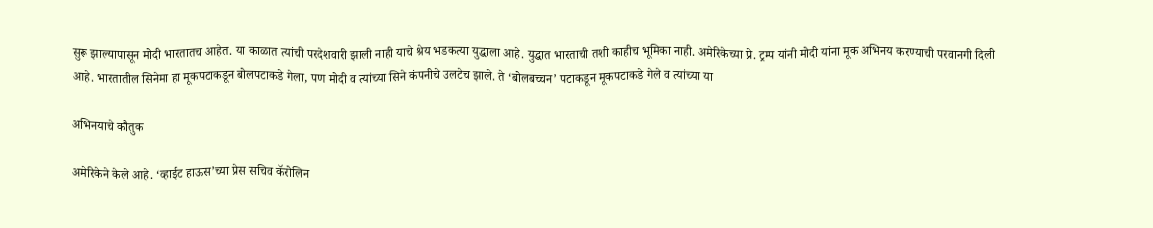सुरू झाल्यापासून मोदी भारतातच आहेत. या काळात त्यांची परदेशवारी झाली नाही याचे श्रेय भडकत्या युद्धाला आहे. युद्धात भारताची तशी काहीच भूमिका नाही. अमेरिकेच्या प्रे. ट्रम्प यांनी मोदी यांना मूक अभिनय करण्याची परवानगी दिली आहे. भारतातील सिनेमा हा मूकपटाकडून बोलपटाकडे गेला, पण मोदी व त्यांच्या सिने कंपनीचे उलटेच झाले. ते ‘बोलबच्चन’ पटाकडून मूकपटाकडे गेले व त्यांच्या या

अभिनयाचे कौतुक

अमेरिकेने केले आहे. ‘व्हाईट हाऊस’च्या प्रेस सचिव कॅरोलिन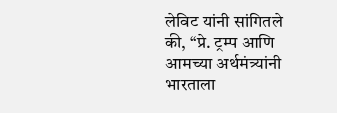लेविट यांनी सांगितले की, ‘‘प्रे. ट्रम्प आणि आमच्या अर्थमंत्र्यांनी भारताला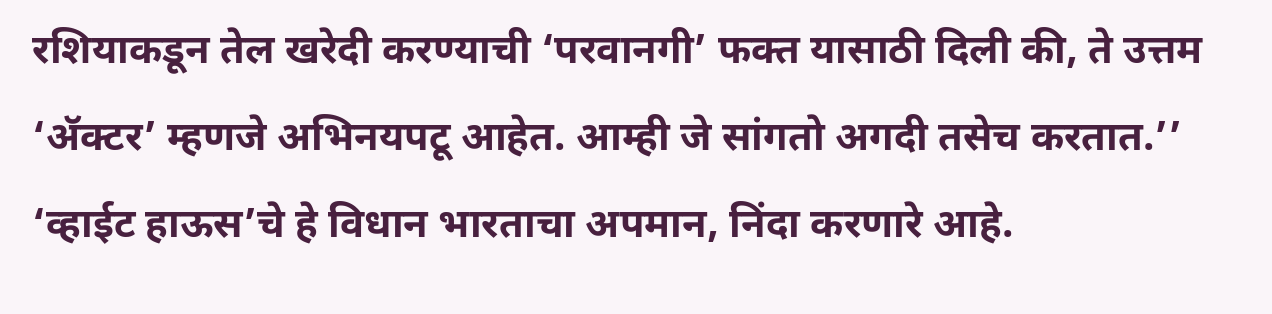रशियाकडून तेल खरेदी करण्याची ‘परवानगी’ फक्त यासाठी दिली की, ते उत्तम ‘ॲक्टर’ म्हणजे अभिनयपटू आहेत. आम्ही जे सांगतो अगदी तसेच करतात.’’ ‘व्हाईट हाऊस’चे हे विधान भारताचा अपमान, निंदा करणारे आहे.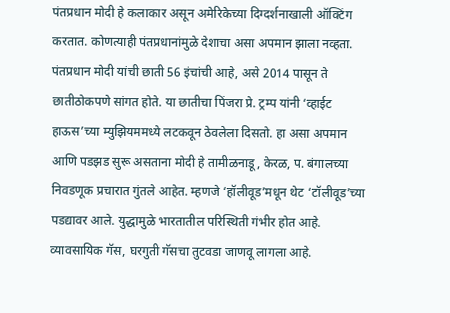पंतप्रधान मोदी हे कलाकार असून अमेरिकेच्या दिग्दर्शनाखाली ऑक्टिंग करतात. कोणत्याही पंतप्रधानांमुळे देशाचा असा अपमान झाला नव्हता. पंतप्रधान मोदी यांची छाती 56 इंचांची आहे, असे 2014 पासून ते छातीठोकपणे सांगत होते. या छातीचा पिंजरा प्रे. ट्रम्प यांनी ‘व्हाईट हाऊस’च्या म्युझियममध्ये लटकवून ठेवलेला दिसतो. हा असा अपमान आणि पडझड सुरू असताना मोदी हे तामीळनाडू, केरळ, प. बंगालच्या निवडणूक प्रचारात गुंतले आहेत. म्हणजे ‘हॉलीवूड’मधून थेट ‘टॉलीवूड’च्या पडद्यावर आले. युद्धामुळे भारतातील परिस्थिती गंभीर होत आहे. व्यावसायिक गॅस, घरगुती गॅसचा तुटवडा जाणवू लागला आहे.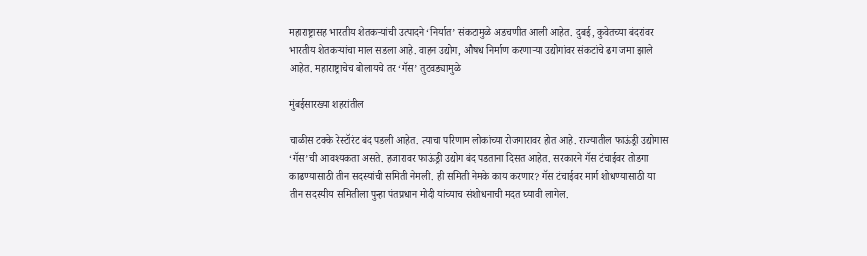महाराष्ट्रासह भारतीय शेतकऱ्यांची उत्पादने ‘निर्यात’ संकटामुळे अडचणीत आली आहेत. दुबई, कुवेतच्या बंदरांवर भारतीय शेतकऱ्यांचा माल सडला आहे. वाहन उद्योग, औषध निर्माण करणाऱ्या उद्योगांवर संकटांचे ढग जमा झाले आहेत. महाराष्ट्राचेच बोलायचे तर ‘गॅस’ तुटवड्यामुळे

मुंबईसारख्या शहरांतील

चाळीस टक्के रेस्टॉरंट बंद पडली आहेत. त्याचा परिणाम लोकांच्या रोजगारावर होत आहे. राज्यातील फाऊंड्री उद्योगास ‘गॅस’ची आवश्यकता असते. हजारावर फाऊंड्री उद्योग बंद पडताना दिसत आहेत. सरकारने गॅस टंचाईवर तोडगा काढण्यासाठी तीन सदस्यांची समिती नेमली. ही समिती नेमके काय करणार? गॅस टंचाईवर मार्ग शोधण्यासाठी या तीन सदस्यीय समितीला पुन्हा पंतप्रधान मोदी यांच्याच संशोधनाची मदत घ्यावी लागेल.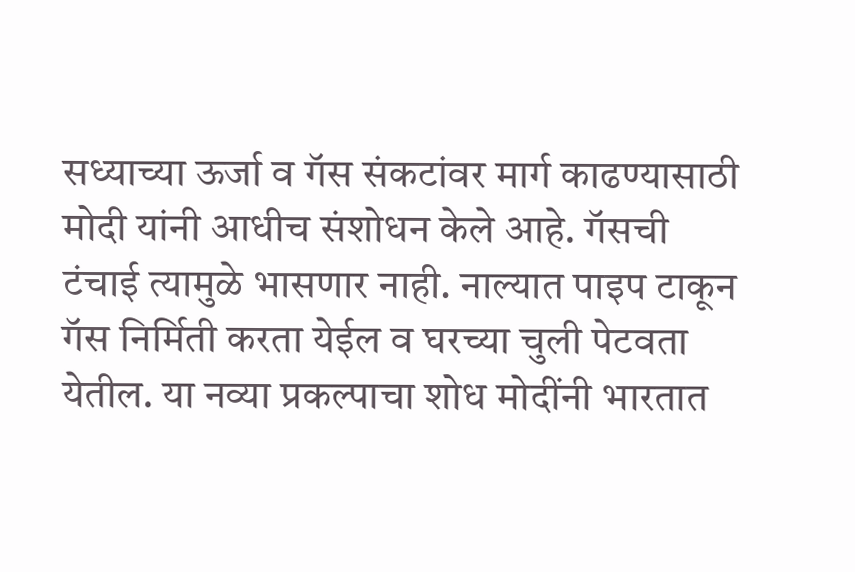सध्याच्या ऊर्जा व गॅस संकटांवर मार्ग काढण्यासाठी मोदी यांनी आधीच संशोधन केले आहे. गॅसची टंचाई त्यामुळे भासणार नाही. नाल्यात पाइप टाकून गॅस निर्मिती करता येईल व घरच्या चुली पेटवता येतील. या नव्या प्रकल्पाचा शोध मोदींनी भारतात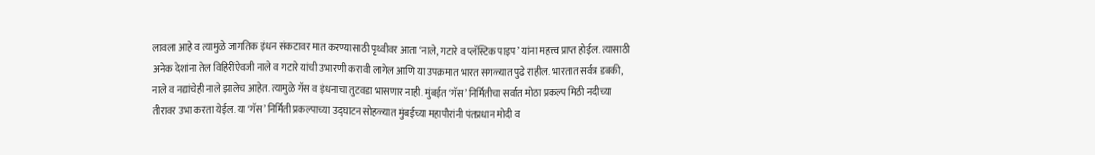लावला आहे व त्यामुळे जागतिक इंधन संकटावर मात करण्यासाठी पृथ्वीवर आता ‘नाले, गटारे व प्लॅस्टिक पाइप’ यांना महत्त्व प्राप्त होईल. त्यासाठी अनेक देशांना तेल विहिरींऐवजी नाले व गटारे यांची उभारणी करावी लागेल आणि या उपक्रमात भारत सगळ्यात पुढे राहील. भारतात सर्वत्र डबकी, नाले व नद्यांचेही नाले झालेच आहेत. त्यामुळे गॅस व इंधनाचा तुटवडा भासणार नाही. मुंबईत ‘गॅस’ निर्मितीचा सर्वात मोठा प्रकल्प मिठी नदीच्या तीरावर उभा करता येईल. या ‘गॅस’ निर्मिती प्रकल्पाच्या उद्घाटन सोहळ्यात मुंबईच्या महापौरांनी पंतप्रधान मोदी व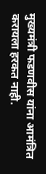मुख्यमंत्री फडणवीस यांना आमंत्रित करायला हरकत नाही.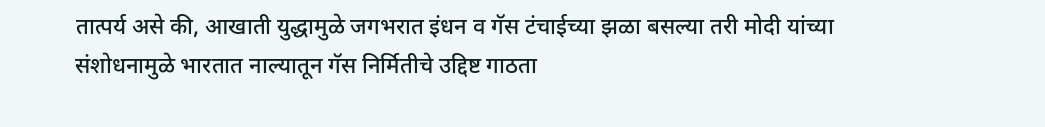तात्पर्य असे की, आखाती युद्धामुळे जगभरात इंधन व गॅस टंचाईच्या झळा बसल्या तरी मोदी यांच्या संशोधनामुळे भारतात नाल्यातून गॅस निर्मितीचे उद्दिष्ट गाठता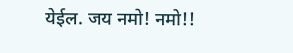येईल. जय नमो! नमो!!